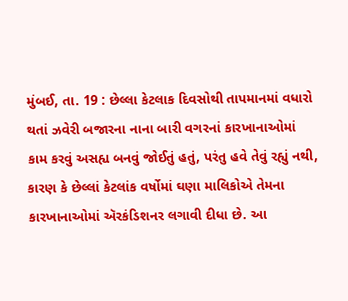મુંબઈ, તા. 19 : છેલ્લા કેટલાક દિવસોથી તાપમાનમાં વધારો થતાં ઝવેરી બજારના નાના બારી વગરનાં કારખાનાઓમાં કામ કરવું અસહ્ય બનવું જોઈતું હતું, પરંતુ હવે તેવું રહ્યું નથી, કારણ કે છેલ્લાં કેટલાંક વર્ષોમાં ઘણા માલિકોએ તેમના કારખાનાઓમાં ઍરકંડિશનર લગાવી દીધા છે. આ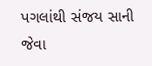પગલાંથી સંજય સાની જેવા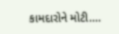કામદારોને મોટી....